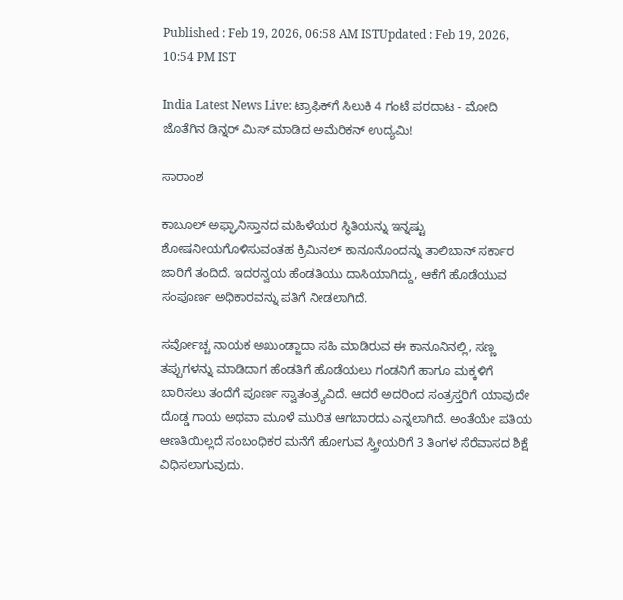Published : Feb 19, 2026, 06:58 AM ISTUpdated : Feb 19, 2026, 10:54 PM IST

India Latest News Live: ಟ್ರಾಫಿಕ್‌ಗೆ ಸಿಲುಕಿ 4 ಗಂಟೆ ಪರದಾಟ - ಮೋದಿ ಜೊತೆಗಿನ ಡಿನ್ನರ್ ಮಿಸ್ ಮಾಡಿದ ಅಮೆರಿಕನ್ ಉದ್ಯಮಿ!

ಸಾರಾಂಶ

ಕಾಬೂಲ್ ಅಫ್ಘಾನಿಸ್ತಾನದ ಮಹಿಳೆಯರ ಸ್ಥಿತಿಯನ್ನು ಇನ್ನಷ್ಟು ಶೋಷನೀಯಗೊಳಿಸುವಂತಹ ಕ್ರಿಮಿನಲ್‌ ಕಾನೂನೊಂದನ್ನು ತಾಲಿಬಾನ್‌ ಸರ್ಕಾರ ಜಾರಿಗೆ ತಂದಿದೆ. ಇದರನ್ವಯ ಹೆಂಡತಿಯು ದಾಸಿಯಾಗಿದ್ದು, ಆಕೆಗೆ ಹೊಡೆಯುವ ಸಂಪೂರ್ಣ ಅಧಿಕಾರವನ್ನು ಪತಿಗೆ ನೀಡಲಾಗಿದೆ.

ಸರ್ವೋಚ್ಚ ನಾಯಕ ಅಖುಂಡ್ಜಾದಾ ಸಹಿ ಮಾಡಿರುವ ಈ ಕಾನೂನಿನಲ್ಲಿ, ಸಣ್ಣ ತಪ್ಪುಗಳನ್ನು ಮಾಡಿದಾಗ ಹೆಂಡತಿಗೆ ಹೊಡೆಯಲು ಗಂಡನಿಗೆ ಹಾಗೂ ಮಕ್ಕಳಿಗೆ ಬಾರಿಸಲು ತಂದೆಗೆ ಪೂರ್ಣ ಸ್ವಾತಂತ್ರ್ಯವಿದೆ. ಆದರೆ ಅದರಿಂದ ಸಂತ್ರಸ್ತರಿಗೆ ಯಾವುದೇ ದೊಡ್ಡ ಗಾಯ ಅಥವಾ ಮೂಳೆ ಮುರಿತ ಆಗಬಾರದು ಎನ್ನಲಾಗಿದೆ. ಅಂತೆಯೇ ಪತಿಯ ಆಣತಿಯಿಲ್ಲದೆ ಸಂಬಂಧಿಕರ ಮನೆಗೆ ಹೋಗುವ ಸ್ತ್ರೀಯರಿಗೆ 3 ತಿಂಗಳ ಸೆರೆವಾಸದ ಶಿಕ್ಷೆ ವಿಧಿಸಲಾಗುವುದು.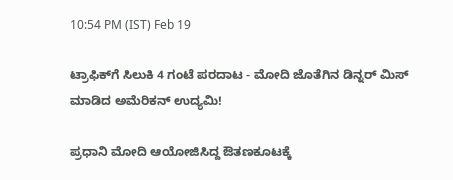10:54 PM (IST) Feb 19

ಟ್ರಾಫಿಕ್‌ಗೆ ಸಿಲುಕಿ 4 ಗಂಟೆ ಪರದಾಟ - ಮೋದಿ ಜೊತೆಗಿನ ಡಿನ್ನರ್ ಮಿಸ್ ಮಾಡಿದ ಅಮೆರಿಕನ್ ಉದ್ಯಮಿ!

ಪ್ರಧಾನಿ ಮೋದಿ ಆಯೋಜಿಸಿದ್ದ ಔತಣಕೂಟಕ್ಕೆ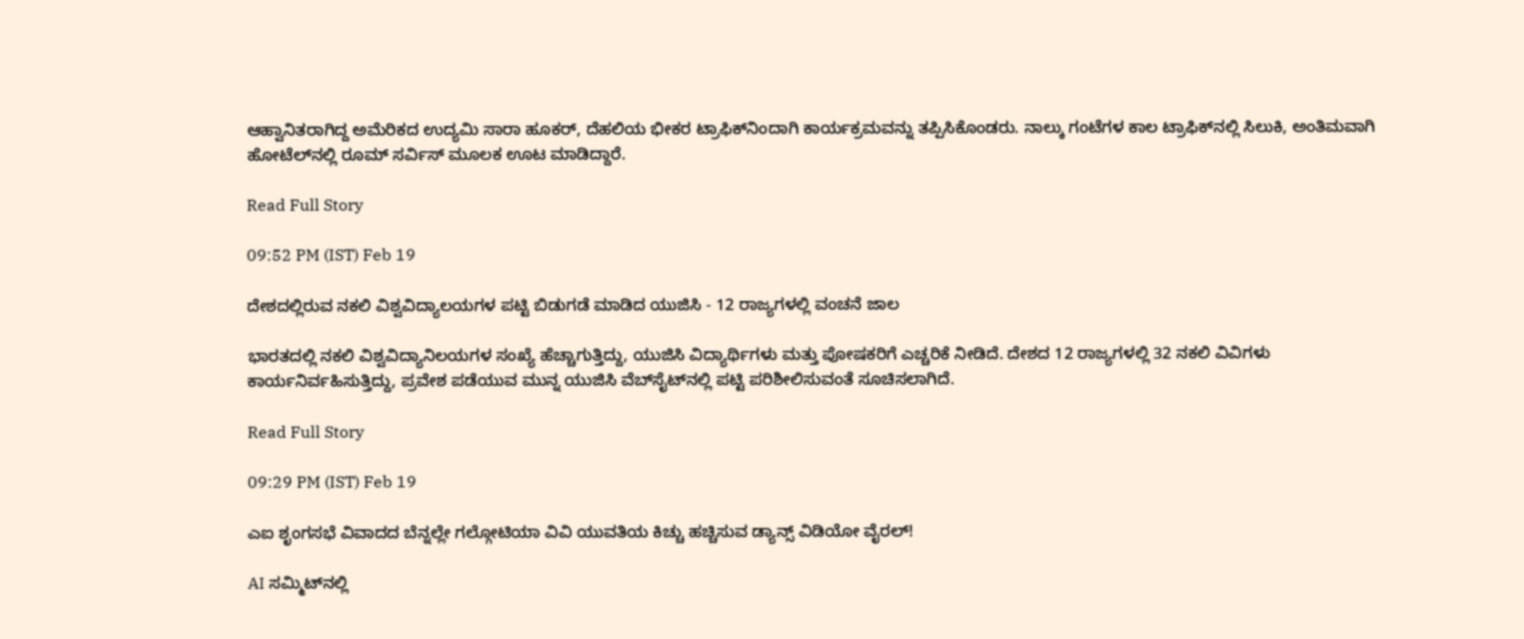ಆಹ್ವಾನಿತರಾಗಿದ್ದ ಅಮೆರಿಕದ ಉದ್ಯಮಿ ಸಾರಾ ಹೂಕರ್, ದೆಹಲಿಯ ಭೀಕರ ಟ್ರಾಫಿಕ್‌ನಿಂದಾಗಿ ಕಾರ್ಯಕ್ರಮವನ್ನು ತಪ್ಪಿಸಿಕೊಂಡರು. ನಾಲ್ಕು ಗಂಟೆಗಳ ಕಾಲ ಟ್ರಾಫಿಕ್‌ನಲ್ಲಿ ಸಿಲುಕಿ, ಅಂತಿಮವಾಗಿ ಹೋಟೆಲ್‌ನಲ್ಲಿ ರೂಮ್ ಸರ್ವಿಸ್ ಮೂಲಕ ಊಟ ಮಾಡಿದ್ದಾರೆ.

Read Full Story

09:52 PM (IST) Feb 19

ದೇಶದಲ್ಲಿರುವ ನಕಲಿ ವಿಶ್ವವಿದ್ಯಾಲಯಗಳ ಪಟ್ಟಿ ಬಿಡುಗಡೆ ಮಾಡಿದ ಯುಜಿಸಿ - 12 ರಾಜ್ಯಗಳಲ್ಲಿ ವಂಚನೆ ಜಾಲ

ಭಾರತದಲ್ಲಿ ನಕಲಿ ವಿಶ್ವವಿದ್ಯಾನಿಲಯಗಳ ಸಂಖ್ಯೆ ಹೆಚ್ಚಾಗುತ್ತಿದ್ದು, ಯುಜಿಸಿ ವಿದ್ಯಾರ್ಥಿಗಳು ಮತ್ತು ಪೋಷಕರಿಗೆ ಎಚ್ಚರಿಕೆ ನೀಡಿದೆ. ದೇಶದ 12 ರಾಜ್ಯಗಳಲ್ಲಿ 32 ನಕಲಿ ವಿವಿಗಳು ಕಾರ್ಯನಿರ್ವಹಿಸುತ್ತಿದ್ದು, ಪ್ರವೇಶ ಪಡೆಯುವ ಮುನ್ನ ಯುಜಿಸಿ ವೆಬ್‌ಸೈಟ್‌ನಲ್ಲಿ ಪಟ್ಟಿ ಪರಿಶೀಲಿಸುವಂತೆ ಸೂಚಿಸಲಾಗಿದೆ.

Read Full Story

09:29 PM (IST) Feb 19

ಎಐ ಶೃಂಗಸಭೆ ವಿವಾದದ ಬೆನ್ನಲ್ಲೇ ಗಲ್ಗೋಟಿಯಾ ವಿವಿ ಯುವತಿಯ ಕಿಚ್ಚು ಹಚ್ಚಿಸುವ ಡ್ಯಾನ್ಸ್‌ ವಿಡಿಯೋ ವೈರಲ್!

AI ಸಮ್ಮಿಟ್‌ನಲ್ಲಿ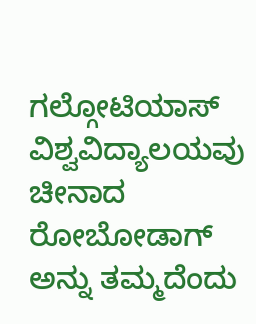ಗಲ್ಗೋಟಿಯಾಸ್ ವಿಶ್ವವಿದ್ಯಾಲಯವು ಚೀನಾದ ರೋಬೋಡಾಗ್‌ ಅನ್ನು ತಮ್ಮದೆಂದು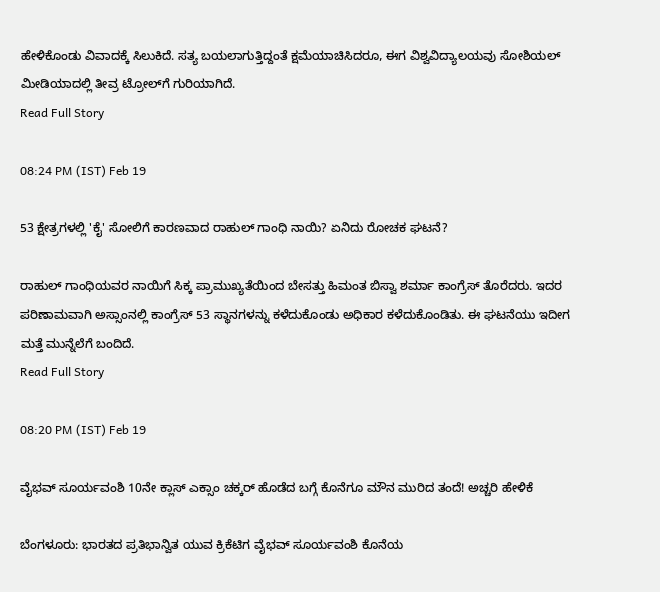ಹೇಳಿಕೊಂಡು ವಿವಾದಕ್ಕೆ ಸಿಲುಕಿದೆ. ಸತ್ಯ ಬಯಲಾಗುತ್ತಿದ್ದಂತೆ ಕ್ಷಮೆಯಾಚಿಸಿದರೂ, ಈಗ ವಿಶ್ವವಿದ್ಯಾಲಯವು ಸೋಶಿಯಲ್ ಮೀಡಿಯಾದಲ್ಲಿ ತೀವ್ರ ಟ್ರೋಲ್‌ಗೆ ಗುರಿಯಾಗಿದೆ.
Read Full Story

08:24 PM (IST) Feb 19

53 ಕ್ಷೇತ್ರಗಳಲ್ಲಿ 'ಕೈ' ಸೋಲಿಗೆ ಕಾರಣವಾದ ರಾಹುಲ್ ಗಾಂಧಿ ನಾಯಿ? ಏನಿದು ರೋಚಕ ಘಟನೆ?

ರಾಹುಲ್ ಗಾಂಧಿಯವರ ನಾಯಿಗೆ ಸಿಕ್ಕ ಪ್ರಾಮುಖ್ಯತೆಯಿಂದ ಬೇಸತ್ತು ಹಿಮಂತ ಬಿಸ್ವಾ ಶರ್ಮಾ ಕಾಂಗ್ರೆಸ್ ತೊರೆದರು. ಇದರ ಪರಿಣಾಮವಾಗಿ ಅಸ್ಸಾಂನಲ್ಲಿ ಕಾಂಗ್ರೆಸ್ 53 ಸ್ಥಾನಗಳನ್ನು ಕಳೆದುಕೊಂಡು ಅಧಿಕಾರ ಕಳೆದುಕೊಂಡಿತು. ಈ ಘಟನೆಯು ಇದೀಗ ಮತ್ತೆ ಮುನ್ನೆಲೆಗೆ ಬಂದಿದೆ.
Read Full Story

08:20 PM (IST) Feb 19

ವೈಭವ್ ಸೂರ್ಯವಂಶಿ 10ನೇ ಕ್ಲಾಸ್ ಎಕ್ಸಾಂ ಚಕ್ಕರ್ ಹೊಡೆದ ಬಗ್ಗೆ ಕೊನೆಗೂ ಮೌನ ಮುರಿದ ತಂದೆ! ಅಚ್ಚರಿ ಹೇಳಿಕೆ

ಬೆಂಗಳೂರು: ಭಾರತದ ಪ್ರತಿಭಾನ್ವಿತ ಯುವ ಕ್ರಿಕೆಟಿಗ ವೈಭವ್ ಸೂರ್ಯವಂಶಿ ಕೊನೆಯ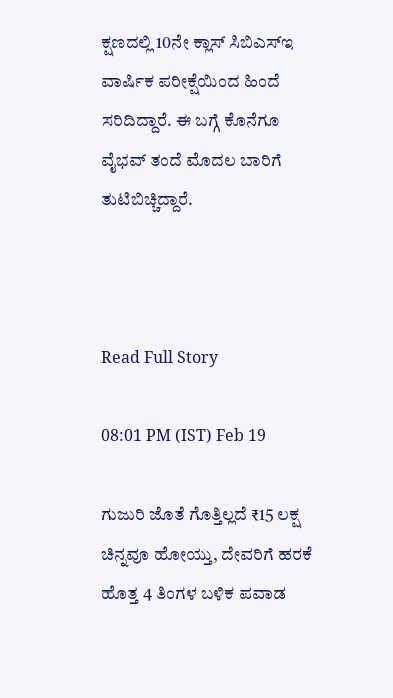ಕ್ಷಣದಲ್ಲಿ 10ನೇ ಕ್ಲಾಸ್‌ ಸಿಬಿಎಸ್‌ಇ ವಾರ್ಷಿಕ ಪರೀಕ್ಷೆಯಿಂದ ಹಿಂದೆ ಸರಿದಿದ್ದಾರೆ. ಈ ಬಗ್ಗೆ ಕೊನೆಗೂ ವೈಭವ್ ತಂದೆ ಮೊದಲ ಬಾರಿಗೆ ತುಟಿಬಿಚ್ಚಿದ್ದಾರೆ.



Read Full Story

08:01 PM (IST) Feb 19

ಗುಜುರಿ ಜೊತೆ ಗೊತ್ತಿಲ್ಲದೆ ₹15 ಲಕ್ಷ ಚಿನ್ನವೂ ಹೋಯ್ತು, ದೇವರಿಗೆ ಹರಕೆ ಹೊತ್ತ 4 ತಿಂಗಳ ಬಳಿಕ ಪವಾಡ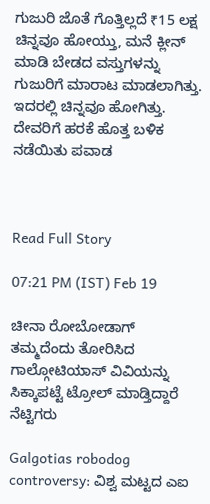ಗುಜುರಿ ಜೊತೆ ಗೊತ್ತಿಲ್ಲದೆ ₹15 ಲಕ್ಷ ಚಿನ್ನವೂ ಹೋಯ್ತು, ಮನೆ ಕ್ಲೀನ್ ಮಾಡಿ ಬೇಡದ ವಸ್ತುಗಳನ್ನು ಗುಜುರಿಗೆ ಮಾರಾಟ ಮಾಡಲಾಗಿತ್ತು. ಇದರಲ್ಲಿ ಚಿನ್ನವೂ ಹೋಗಿತ್ತು. ದೇವರಿಗೆ ಹರಕೆ ಹೊತ್ತ ಬಳಿಕ ನಡೆಯಿತು ಪವಾಡ



Read Full Story

07:21 PM (IST) Feb 19

ಚೀನಾ ರೋಬೋಡಾಗ್ ತಮ್ಮದೆಂದು ತೋರಿಸಿದ ಗಾಲ್ಗೋಟಿಯಾಸ್ ವಿವಿಯನ್ನು ಸಿಕ್ಕಾಪಟ್ಟೆ ಟ್ರೋಲ್ ಮಾಡ್ತಿದ್ದಾರೆ ನೆಟ್ಟಿಗರು

Galgotias robodog controversy: ವಿಶ್ವ ಮಟ್ಟದ ಎಐ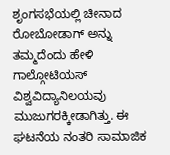ಶೃಂಗಸಭೆಯಲ್ಲಿ ಚೀನಾದ ರೋಬೋಡಾಗ್ ಅನ್ನು ತಮ್ಮದೆಂದು ಹೇಳಿ ಗಾಲ್ಗೋಟಿಯಸ್ ವಿಶ್ವವಿದ್ಯಾನಿಲಯವು ಮುಜುಗರಕ್ಕೀಡಾಗಿತ್ತು. ಈ ಘಟನೆಯ ನಂತರಿ ಸಾಮಾಜಿಕ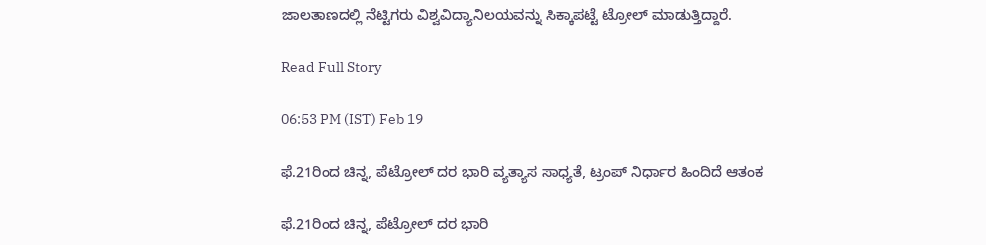ಜಾಲತಾಣದಲ್ಲಿ ನೆಟ್ಟಿಗರು ವಿಶ್ವವಿದ್ಯಾನಿಲಯವನ್ನು ಸಿಕ್ಕಾಪಟ್ಟೆ ಟ್ರೋಲ್ ಮಾಡುತ್ತಿದ್ದಾರೆ.

Read Full Story

06:53 PM (IST) Feb 19

ಫೆ.21ರಿಂದ ಚಿನ್ನ, ಪೆಟ್ರೋಲ್ ದರ ಭಾರಿ ವ್ಯತ್ಯಾಸ ಸಾಧ್ಯತೆ, ಟ್ರಂಪ್ ನಿರ್ಧಾರ ಹಿಂದಿದೆ ಆತಂಕ

ಫೆ.21ರಿಂದ ಚಿನ್ನ, ಪೆಟ್ರೋಲ್ ದರ ಭಾರಿ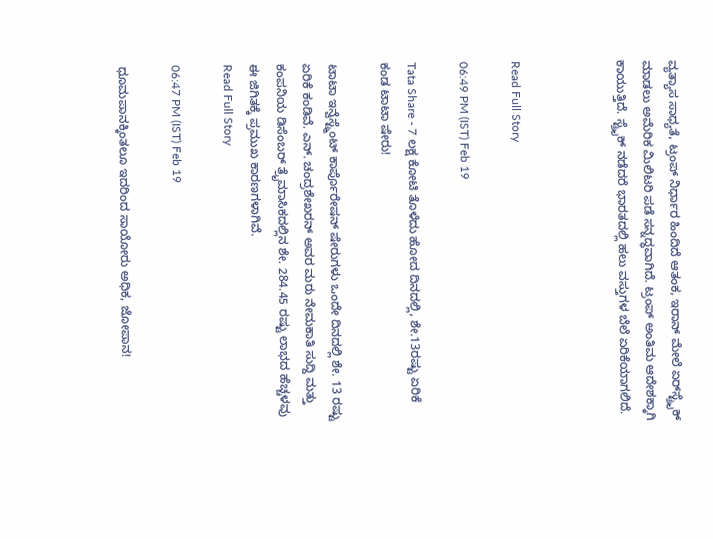ವ್ಯತ್ಯಾಸ ಸಾಧ್ಯತೆ, ಟ್ರಂಪ್ ನಿರ್ಧಾರ ಹಿಂದಿದೆ ಆತಂಕ, ಇರಾನ್ ಮೇಲೆ ಏರ್‌ಸ್ಟ್ರೈಕ್ ಮಾಡಲು ಅಮೆರಿಕ ಮಿಲಿಟರಿ ಪಡೆ ಸನ್ನದ್ಧವಾಗಿದೆ. ಟ್ರಂಪ್ ಅಂತಿಮ ಆದೇಶಕ್ಕಾಗಿ ಕಾಯುತ್ತಿದೆ. ಸ್ಟ್ರೈಕ್ ನಡೆದರೆ ಭಾರತದಲ್ಲಿ ಹಲು ವಸ್ತುಗಳ ಬೆಲೆ ಏರಿಕೆಯಾಗಲಿದೆ.



Read Full Story

06:49 PM (IST) Feb 19

Tata Share - 7 ಲಕ್ಷ ಕೋಟಿ ತೊಳೆದು ಹೋದ ದಿನದಲ್ಲಿ, ಶೇ.13ರಷ್ಟು ಏರಿಕೆ ಕಂಡ ಟಾಟಾ ಷೇರು!

ಟಾಟಾ ಇನ್ವೆಸ್ಟ್ಮೆಂಟ್ ಕಾರ್ಪೊರೇಷನ್ ಷೇರುಗಳು ಒಂದೇ ದಿನದಲ್ಲಿ ಶೇ. 13 ರಷ್ಟು ಏರಿಕೆ ಕಂಡಿವೆ. ಎನ್. ಚಂದ್ರಶೇಖರನ್ ಅವರ ಮರು ನೇಮಕಾತಿ ಸುದ್ದಿ ಮತ್ತು ಕಂಪನಿಯ ಡಿಸೆಂಬರ್ ತ್ರೈಮಾಸಿಕದಲ್ಲಿನ ಶೇ. 284.45 ರಷ್ಟು ಲಾಭದ ಹೆಚ್ಚಳವು ಈ ಜಿಗಿತಕ್ಕೆ ಪ್ರಮುಖ ಕಾರಣಗಳಾಗಿವೆ.
Read Full Story

06:47 PM (IST) Feb 19

ಧೂಮಪಾನಕ್ಕಿಂತಲೂ ಇದರಿಂದ ಸಾಯೋರು ಅಧಿಕ, ಜೋಪಾನ!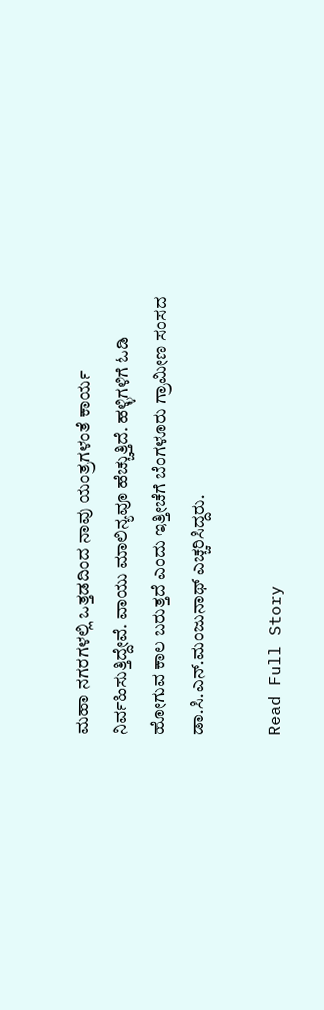ಮಹಾ ನಗರಗಳಲ್ಲಿ ಒತ್ತಡದಿಂದ ನಾವು ಯಂತ್ರಗಳಂತೆ ಕಾರ್ಯ ನಿರ್ವಹಿಸುತ್ತಿದ್ದೇವೆ. ವಾಯು ಮಾಲಿನ್ಯವೂ ಹೆಚ್ಚುತ್ತಿದೆ. ಹಳ್ಳಿಗಳಿಗೆ ಓಡಿ ಹೋಗುವ ಕಾಲ ಬರುತ್ತದೆ ಎಂದು ಇತ್ತೀಚೆಗೆ ಬೆಂಗಳೂರು ಗ್ರಾಮೀಣ ಸಂಸದ ಡಾ.ಸಿ.ಎನ್‌.ಮಂಜುನಾಥ್‌ ಎಚ್ಚರಿಸಿದ್ದರು.

Read Full Story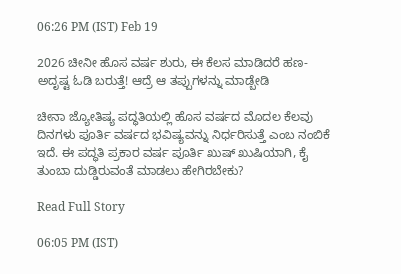06:26 PM (IST) Feb 19

2026 ಚೀನೀ ಹೊಸ ವರ್ಷ ಶುರು, ಈ ಕೆಲಸ ಮಾಡಿದರೆ ಹಣ-ಅದೃಷ್ಟ ಓಡಿ ಬರುತ್ತೆ! ಆದ್ರೆ ಆ ತಪ್ಪುಗಳನ್ನು ಮಾಡ್ಬೇಡಿ

ಚೀನಾ ಜ್ಯೋತಿಷ್ಯ ಪದ್ಧತಿಯಲ್ಲಿ ಹೊಸ ವರ್ಷದ ಮೊದಲ ಕೆಲವು ದಿನಗಳು ಪೂರ್ತಿ ವರ್ಷದ ಭವಿಷ್ಯವನ್ನು ನಿರ್ಧರಿಸುತ್ತೆ ಎಂಬ ನಂಬಿಕೆ ಇದೆ. ಈ ಪದ್ಧತಿ ಪ್ರಕಾರ ವರ್ಷ ಪೂರ್ತಿ ಖುಷ್ ಖುಷಿಯಾಗಿ, ಕೈ ತುಂಬಾ ದುಡ್ಡಿರುವಂತೆ ಮಾಡಲು ಹೇಗಿರಬೇಕು?

Read Full Story

06:05 PM (IST)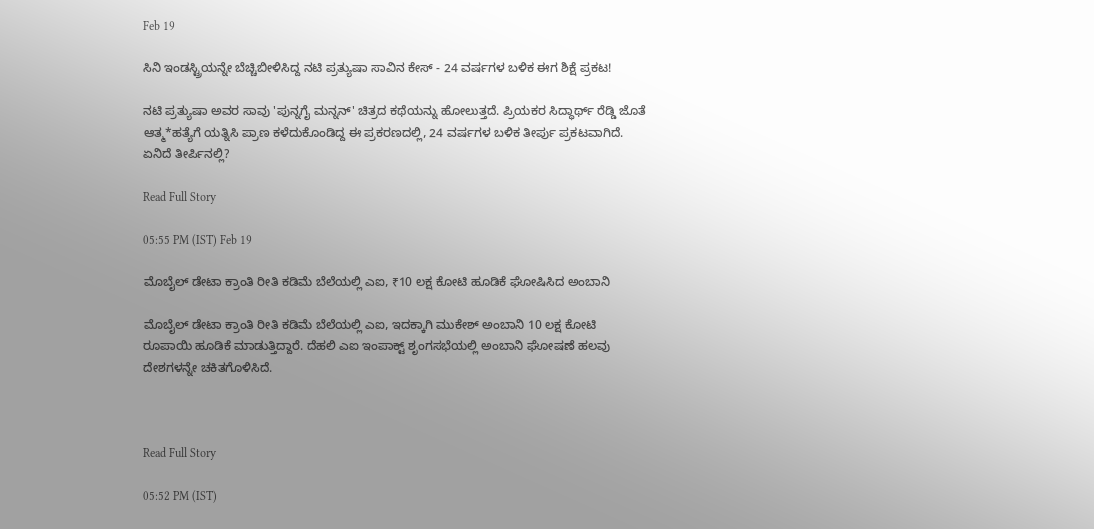Feb 19

ಸಿನಿ ಇಂಡಸ್ಟ್ರಿಯನ್ನೇ ಬೆಚ್ಚಿಬೀಳಿಸಿದ್ದ ನಟಿ ಪ್ರತ್ಯುಷಾ ಸಾವಿನ ಕೇಸ್ - 24 ವರ್ಷಗಳ ಬಳಿಕ ಈಗ ಶಿಕ್ಷೆ ಪ್ರಕಟ!

ನಟಿ ಪ್ರತ್ಯುಷಾ ಅವರ ಸಾವು 'ಪುನ್ನಗೈ ಮನ್ನನ್' ಚಿತ್ರದ ಕಥೆಯನ್ನು ಹೋಲುತ್ತದೆ. ಪ್ರಿಯಕರ ಸಿದ್ಧಾರ್ಥ್ ರೆಡ್ಡಿ ಜೊತೆ ಆತ್ಮ*ಹತ್ಯೆಗೆ ಯತ್ನಿಸಿ ಪ್ರಾಣ ಕಳೆದುಕೊಂಡಿದ್ದ ಈ ಪ್ರಕರಣದಲ್ಲಿ, 24 ವರ್ಷಗಳ ಬಳಿಕ ತೀರ್ಪು ಪ್ರಕಟವಾಗಿದೆ. ಏನಿದೆ ತೀರ್ಪಿನಲ್ಲಿ?

Read Full Story

05:55 PM (IST) Feb 19

ಮೊಬೈಲ್ ಡೇಟಾ ಕ್ರಾಂತಿ ರೀತಿ ಕಡಿಮೆ ಬೆಲೆಯಲ್ಲಿ ಎಐ, ₹10 ಲಕ್ಷ ಕೋಟಿ ಹೂಡಿಕೆ ಘೋಷಿಸಿದ ಅಂಬಾನಿ

ಮೊಬೈಲ್ ಡೇಟಾ ಕ್ರಾಂತಿ ರೀತಿ ಕಡಿಮೆ ಬೆಲೆಯಲ್ಲಿ ಎಐ, ಇದಕ್ಕಾಗಿ ಮುಕೇಶ್ ಅಂಬಾನಿ 10 ಲಕ್ಷ ಕೋಟಿ ರೂಪಾಯಿ ಹೂಡಿಕೆ ಮಾಡುತ್ತಿದ್ದಾರೆ. ದೆಹಲಿ ಎಐ ಇಂಪಾಕ್ಟ್ ಶೃಂಗಸಭೆಯಲ್ಲಿ ಅಂಬಾನಿ ಘೋಷಣೆ ಹಲವು ದೇಶಗಳನ್ನೇ ಚಕಿತಗೊಳಿಸಿದೆ.



Read Full Story

05:52 PM (IST)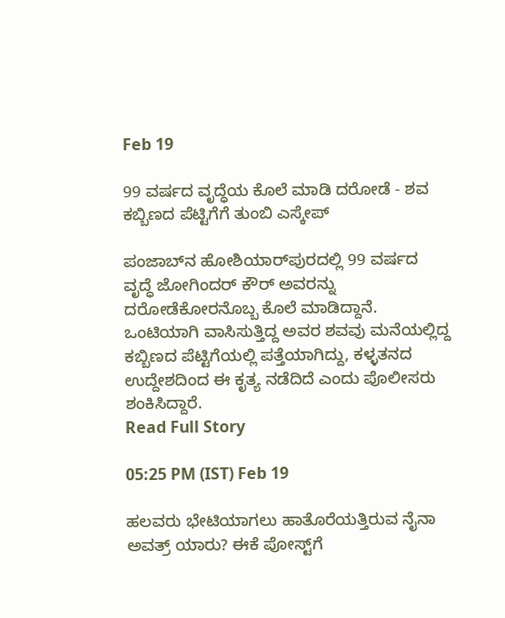Feb 19

99 ವರ್ಷದ ವೃದ್ಧೆಯ ಕೊಲೆ ಮಾಡಿ ದರೋಡೆ - ಶವ ಕಬ್ಬಿಣದ ಪೆಟ್ಟಿಗೆಗೆ ತುಂಬಿ ಎಸ್ಕೇಪ್

ಪಂಜಾಬ್‌ನ ಹೋಶಿಯಾರ್‌ಪುರದಲ್ಲಿ 99 ವರ್ಷದ ವೃದ್ಧೆ ಜೋಗಿಂದರ್ ಕೌರ್ ಅವರನ್ನು ದರೋಡೆಕೋರನೊಬ್ಬ ಕೊಲೆ ಮಾಡಿದ್ದಾನೆ. ಒಂಟಿಯಾಗಿ ವಾಸಿಸುತ್ತಿದ್ದ ಅವರ ಶವವು ಮನೆಯಲ್ಲಿದ್ದ ಕಬ್ಬಿಣದ ಪೆಟ್ಟಿಗೆಯಲ್ಲಿ ಪತ್ತೆಯಾಗಿದ್ದು, ಕಳ್ಳತನದ ಉದ್ದೇಶದಿಂದ ಈ ಕೃತ್ಯ ನಡೆದಿದೆ ಎಂದು ಪೊಲೀಸರು ಶಂಕಿಸಿದ್ದಾರೆ.
Read Full Story

05:25 PM (IST) Feb 19

ಹಲವರು ಭೇಟಿಯಾಗಲು ಹಾತೊರೆಯತ್ತಿರುವ ನೈನಾ ಅವತ್ರ್ ಯಾರು? ಈಕೆ ಪೋಸ್ಟ್‌ಗೆ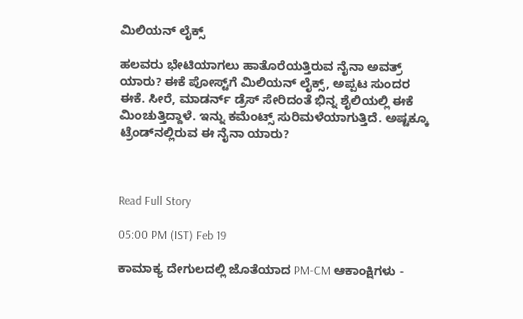ಮಿಲಿಯನ್ ಲೈಕ್ಸ್

ಹಲವರು ಭೇಟಿಯಾಗಲು ಹಾತೊರೆಯತ್ತಿರುವ ನೈನಾ ಅವತ್ರ್ ಯಾರು? ಈಕೆ ಪೋಸ್ಟ್‌ಗೆ ಮಿಲಿಯನ್ ಲೈಕ್ಸ್, ಅಪ್ಪಟ ಸುಂದರ ಈಕೆ. ಸೀರೆ, ಮಾಡರ್ನ್ ಡ್ರೆಸ್ ಸೇರಿದಂತೆ ಭಿನ್ನ ಶೈಲಿಯಲ್ಲಿ ಈಕೆ ಮಿಂಚುತ್ತಿದ್ದಾಳೆ. ಇನ್ನು ಕಮೆಂಟ್ಸ್ ಸುರಿಮಳೆಯಾಗುತ್ತಿದೆ. ಅಷ್ಟಕ್ಕೂ ಟ್ರೆಂಡ್‌ನಲ್ಲಿರುವ ಈ ನೈನಾ ಯಾರು?



Read Full Story

05:00 PM (IST) Feb 19

ಕಾಮಾಕ್ಯ ದೇಗುಲದಲ್ಲಿ ಜೊತೆಯಾದ PM-CM ಆಕಾಂಕ್ಷಿಗಳು -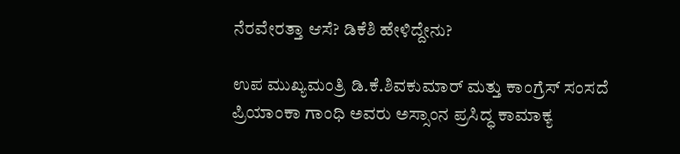ನೆರವೇರತ್ತಾ ಆಸೆ? ಡಿಕೆಶಿ ಹೇಳಿದ್ದೇನು?

ಉಪ ಮುಖ್ಯಮಂತ್ರಿ ಡಿ.ಕೆ.ಶಿವಕುಮಾರ್ ಮತ್ತು ಕಾಂಗ್ರೆಸ್ ಸಂಸದೆ ಪ್ರಿಯಾಂಕಾ ಗಾಂಧಿ ಅವರು ಅಸ್ಸಾಂನ ಪ್ರಸಿದ್ಧ ಕಾಮಾಕ್ಯ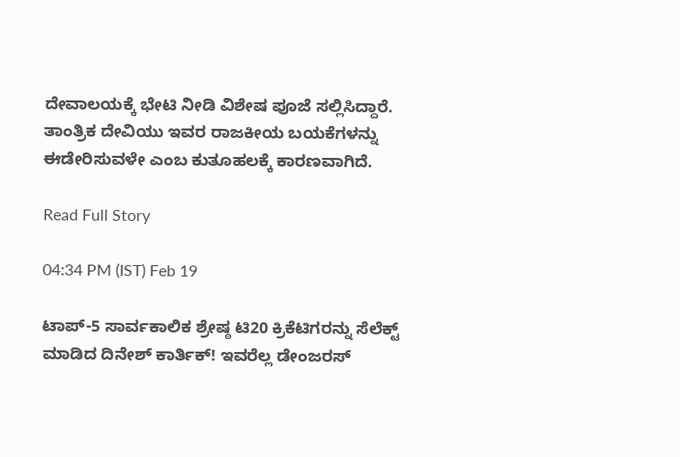ದೇವಾಲಯಕ್ಕೆ ಭೇಟಿ ನೀಡಿ ವಿಶೇಷ ಪೂಜೆ ಸಲ್ಲಿಸಿದ್ದಾರೆ.  ತಾಂತ್ರಿಕ ದೇವಿಯು ಇವರ ರಾಜಕೀಯ ಬಯಕೆಗಳನ್ನು ಈಡೇರಿಸುವಳೇ ಎಂಬ ಕುತೂಹಲಕ್ಕೆ ಕಾರಣವಾಗಿದೆ.

Read Full Story

04:34 PM (IST) Feb 19

ಟಾಪ್-5 ಸಾರ್ವಕಾಲಿಕ ಶ್ರೇಷ್ಠ ಟಿ20 ಕ್ರಿಕೆಟಿಗರನ್ನು ಸೆಲೆಕ್ಟ್ ಮಾಡಿದ ದಿನೇಶ್ ಕಾರ್ತಿಕ್! ಇವರೆಲ್ಲ ಡೇಂಜರಸ್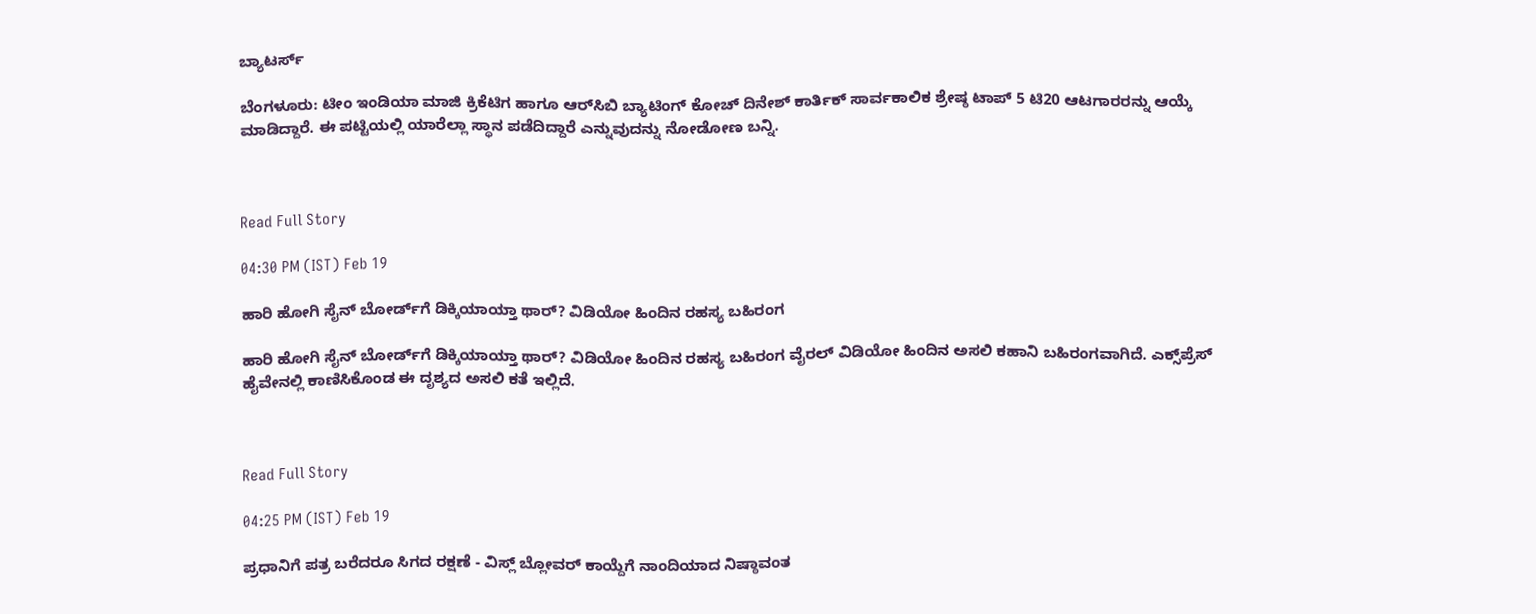ಬ್ಯಾಟರ್ಸ್‌

ಬೆಂಗಳೂರು: ಟೀಂ ಇಂಡಿಯಾ ಮಾಜಿ ಕ್ರಿಕೆಟಿಗ ಹಾಗೂ ಆರ್‌ಸಿಬಿ ಬ್ಯಾಟಿಂಗ್ ಕೋಚ್ ದಿನೇಶ್ ಕಾರ್ತಿಕ್ ಸಾರ್ವಕಾಲಿಕ ಶ್ರೇಷ್ಠ ಟಾಪ್ 5 ಟಿ20 ಆಟಗಾರರನ್ನು ಆಯ್ಕೆ ಮಾಡಿದ್ದಾರೆ. ಈ ಪಟ್ಟಿಯಲ್ಲಿ ಯಾರೆಲ್ಲಾ ಸ್ಥಾನ ಪಡೆದಿದ್ದಾರೆ ಎನ್ನುವುದನ್ನು ನೋಡೋಣ ಬನ್ನಿ.



Read Full Story

04:30 PM (IST) Feb 19

ಹಾರಿ ಹೋಗಿ ಸೈನ್ ಬೋರ್ಡ್‌‌ಗೆ ಡಿಕ್ಕಿಯಾಯ್ತಾ ಥಾರ್? ವಿಡಿಯೋ ಹಿಂದಿನ ರಹಸ್ಯ ಬಹಿರಂಗ

ಹಾರಿ ಹೋಗಿ ಸೈನ್ ಬೋರ್ಡ್‌‌ಗೆ ಡಿಕ್ಕಿಯಾಯ್ತಾ ಥಾರ್? ವಿಡಿಯೋ ಹಿಂದಿನ ರಹಸ್ಯ ಬಹಿರಂಗ ವೈರಲ್ ವಿಡಿಯೋ ಹಿಂದಿನ ಅಸಲಿ ಕಹಾನಿ ಬಹಿರಂಗವಾಗಿದೆ. ಎಕ್ಸ್‌ಪ್ರೆಸ್ ಹೈವೇನಲ್ಲಿ ಕಾಣಿಸಿಕೊಂಡ ಈ ದೃಶ್ಯದ ಅಸಲಿ ಕತೆ ಇಲ್ಲಿದೆ.



Read Full Story

04:25 PM (IST) Feb 19

ಪ್ರಧಾನಿಗೆ ಪತ್ರ ಬರೆದರೂ ಸಿಗದ ರಕ್ಷಣೆ - ವಿಸ್ಲ್ ಬ್ಲೋವರ್ ಕಾಯ್ದೆಗೆ ನಾಂದಿಯಾದ ನಿಷ್ಠಾವಂತ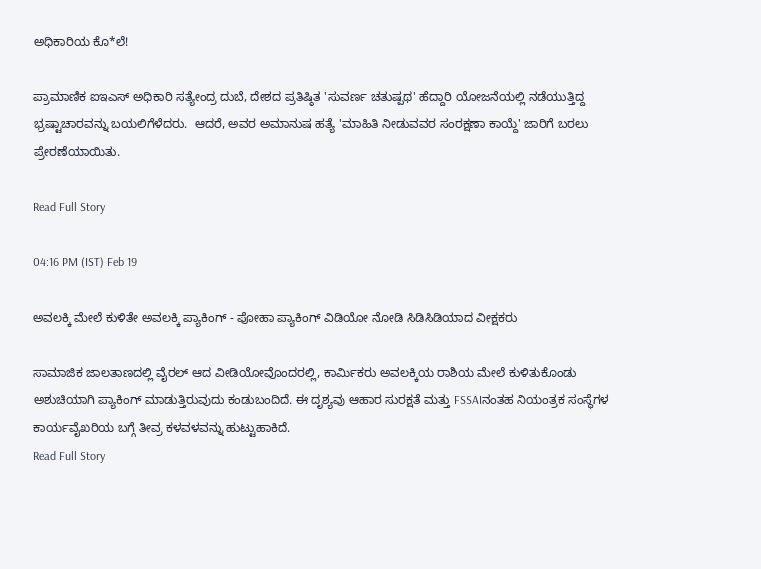ಅಧಿಕಾರಿಯ ಕೊ*ಲೆ!

ಪ್ರಾಮಾಣಿಕ ಐಇಎಸ್ ಅಧಿಕಾರಿ ಸತ್ಯೇಂದ್ರ ದುಬೆ, ದೇಶದ ಪ್ರತಿಷ್ಠಿತ 'ಸುವರ್ಣ ಚತುಷ್ಪಥ' ಹೆದ್ದಾರಿ ಯೋಜನೆಯಲ್ಲಿ ನಡೆಯುತ್ತಿದ್ದ ಭ್ರಷ್ಟಾಚಾರವನ್ನು ಬಯಲಿಗೆಳೆದರು.  ಆದರೆ, ಅವರ ಅಮಾನುಷ ಹತ್ಯೆ 'ಮಾಹಿತಿ ನೀಡುವವರ ಸಂರಕ್ಷಣಾ ಕಾಯ್ದೆ' ಜಾರಿಗೆ ಬರಲು ಪ್ರೇರಣೆಯಾಯಿತು.

Read Full Story

04:16 PM (IST) Feb 19

ಅವಲಕ್ಕಿ ಮೇಲೆ ಕುಳಿತೇ ಅವಲಕ್ಕಿ ಪ್ಯಾಕಿಂಗ್‌ - ಪೋಹಾ ಪ್ಯಾಕಿಂಗ್ ವಿಡಿಯೋ ನೋಡಿ ಸಿಡಿಸಿಡಿಯಾದ ವೀಕ್ಷಕರು

ಸಾಮಾಜಿಕ ಜಾಲತಾಣದಲ್ಲಿ ವೈರಲ್ ಆದ ವೀಡಿಯೋವೊಂದರಲ್ಲಿ, ಕಾರ್ಮಿಕರು ಅವಲಕ್ಕಿಯ ರಾಶಿಯ ಮೇಲೆ ಕುಳಿತುಕೊಂಡು ಅಶುಚಿಯಾಗಿ ಪ್ಯಾಕಿಂಗ್ ಮಾಡುತ್ತಿರುವುದು ಕಂಡುಬಂದಿದೆ. ಈ ದೃಶ್ಯವು ಆಹಾರ ಸುರಕ್ಷತೆ ಮತ್ತು FSSAIನಂತಹ ನಿಯಂತ್ರಕ ಸಂಸ್ಥೆಗಳ ಕಾರ್ಯವೈಖರಿಯ ಬಗ್ಗೆ ತೀವ್ರ ಕಳವಳವನ್ನು ಹುಟ್ಟುಹಾಕಿದೆ.
Read Full Story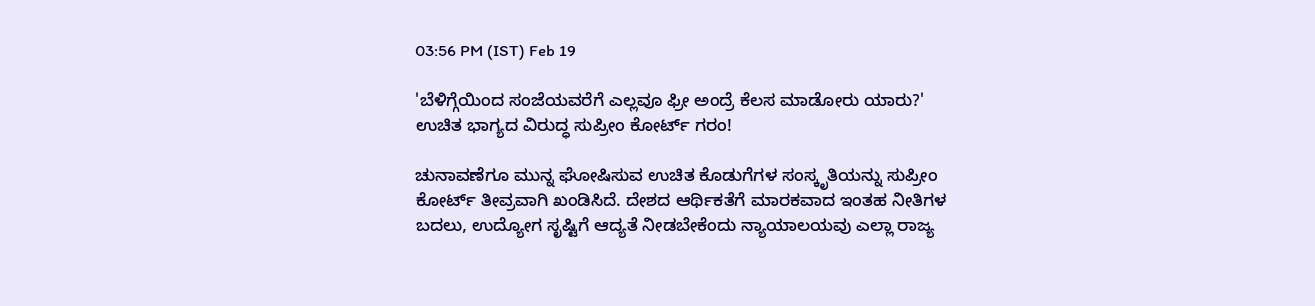03:56 PM (IST) Feb 19

'ಬೆಳಿಗ್ಗೆಯಿಂದ ಸಂಜೆಯವರೆಗೆ ಎಲ್ಲವೂ ಫ್ರೀ ಅಂದ್ರೆ ಕೆಲಸ ಮಾಡೋರು ಯಾರು?' ಉಚಿತ ಭಾಗ್ಯದ ವಿರುದ್ಧ ಸುಪ್ರೀಂ ಕೋರ್ಟ್ ಗರಂ!

ಚುನಾವಣೆಗೂ ಮುನ್ನ ಘೋಷಿಸುವ ಉಚಿತ ಕೊಡುಗೆಗಳ ಸಂಸ್ಕೃತಿಯನ್ನು ಸುಪ್ರೀಂ ಕೋರ್ಟ್ ತೀವ್ರವಾಗಿ ಖಂಡಿಸಿದೆ. ದೇಶದ ಆರ್ಥಿಕತೆಗೆ ಮಾರಕವಾದ ಇಂತಹ ನೀತಿಗಳ ಬದಲು, ಉದ್ಯೋಗ ಸೃಷ್ಟಿಗೆ ಆದ್ಯತೆ ನೀಡಬೇಕೆಂದು ನ್ಯಾಯಾಲಯವು ಎಲ್ಲಾ ರಾಜ್ಯ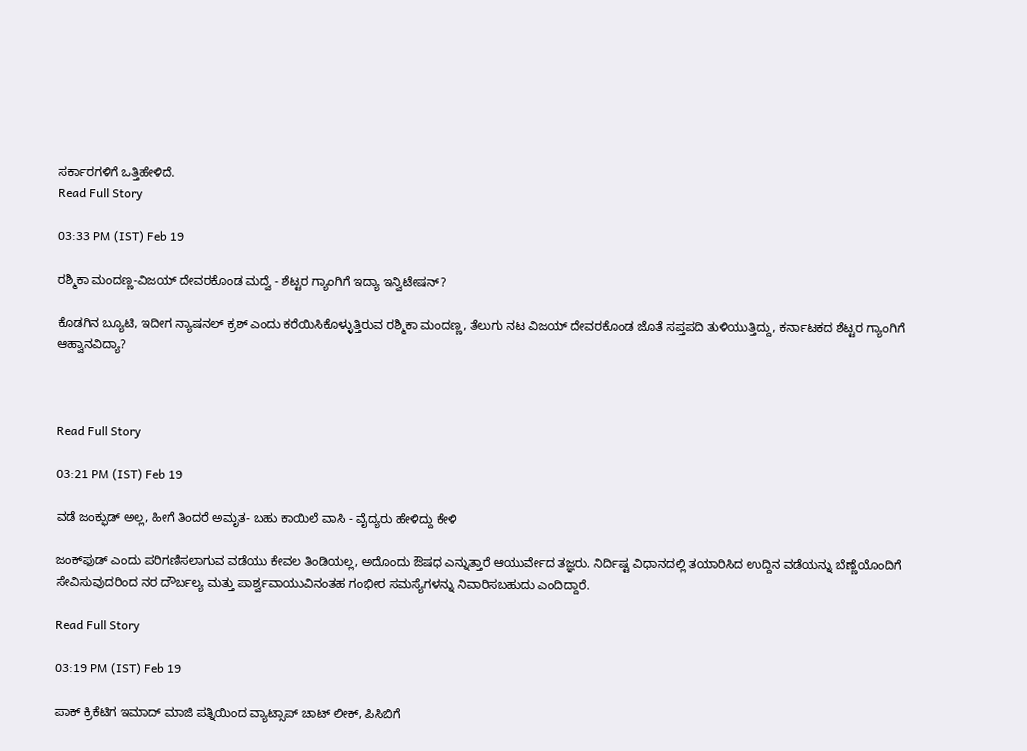ಸರ್ಕಾರಗಳಿಗೆ ಒತ್ತಿಹೇಳಿದೆ.
Read Full Story

03:33 PM (IST) Feb 19

ರಶ್ಮಿಕಾ ಮಂದಣ್ಣ-ವಿಜಯ್ ದೇವರಕೊಂಡ ಮದ್ವೆ - ಶೆಟ್ಟರ ಗ್ಯಾಂಗಿಗೆ ಇದ್ಯಾ ಇನ್ವಿಟೇಷನ್?

ಕೊಡಗಿನ ಬ್ಯೂಟಿ, ಇದೀಗ ನ್ಯಾಷನಲ್ ಕ್ರಶ್ ಎಂದು ಕರೆಯಿಸಿಕೊಳ್ಳುತ್ತಿರುವ ರಶ್ಮಿಕಾ ಮಂದಣ್ಣ, ತೆಲುಗು ನಟ ವಿಜಯ್ ದೇವರಕೊಂಡ ಜೊತೆ ಸಪ್ತಪದಿ ತುಳಿಯುತ್ತಿದ್ದು, ಕರ್ನಾಟಕದ ಶೆಟ್ಟರ ಗ್ಯಾಂಗಿಗೆ ಆಹ್ವಾನವಿದ್ಯಾ?



Read Full Story

03:21 PM (IST) Feb 19

ವಡೆ ಜಂಕ್ಫುಡ್ ಅಲ್ಲ, ಹೀಗೆ ತಿಂದರೆ ಅಮೃತ- ಬಹು ಕಾಯಿಲೆ ವಾಸಿ - ವೈದ್ಯರು ಹೇಳಿದ್ದು ಕೇಳಿ

ಜಂಕ್‌ಫುಡ್ ಎಂದು ಪರಿಗಣಿಸಲಾಗುವ ವಡೆಯು ಕೇವಲ ತಿಂಡಿಯಲ್ಲ, ಅದೊಂದು ಔಷಧ ಎನ್ನುತ್ತಾರೆ ಆಯುರ್ವೇದ ತಜ್ಞರು. ನಿರ್ದಿಷ್ಟ ವಿಧಾನದಲ್ಲಿ ತಯಾರಿಸಿದ ಉದ್ದಿನ ವಡೆಯನ್ನು ಬೆಣ್ಣೆಯೊಂದಿಗೆ ಸೇವಿಸುವುದರಿಂದ ನರ ದೌರ್ಬಲ್ಯ ಮತ್ತು ಪಾರ್ಶ್ವವಾಯುವಿನಂತಹ ಗಂಭೀರ ಸಮಸ್ಯೆಗಳನ್ನು ನಿವಾರಿಸಬಹುದು ಎಂದಿದ್ದಾರೆ.

Read Full Story

03:19 PM (IST) Feb 19

ಪಾಕ್ ಕ್ರಿಕೆಟಿಗ ಇಮಾದ್ ಮಾಜಿ ಪತ್ನಿಯಿಂದ ವ್ಯಾಟ್ಸಾಪ್ ಚಾಟ್ ಲೀಕ್, ಪಿಸಿಬಿಗೆ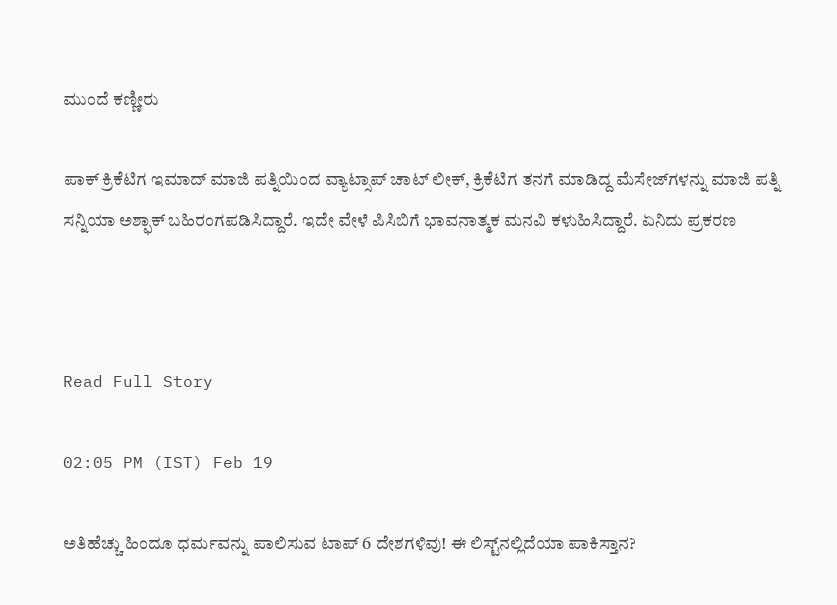ಮುಂದೆ ಕಣ್ಣೀರು

ಪಾಕ್ ಕ್ರಿಕೆಟಿಗ ಇಮಾದ್ ಮಾಜಿ ಪತ್ನಿಯಿಂದ ವ್ಯಾಟ್ಸಾಪ್ ಚಾಟ್ ಲೀಕ್, ಕ್ರಿಕೆಟಿಗ ತನಗೆ ಮಾಡಿದ್ದ ಮೆಸೇಜ್‌ಗಳನ್ನು ಮಾಜಿ ಪತ್ನಿ ಸನ್ನಿಯಾ ಅಶ್ಫಾಕ್ ಬಹಿರಂಗಪಡಿಸಿದ್ದಾರೆ. ಇದೇ ವೇಳೆ ಪಿಸಿಬಿಗೆ ಭಾವನಾತ್ಮಕ ಮನವಿ ಕಳುಹಿಸಿದ್ದಾರೆ. ಏನಿದು ಪ್ರಕರಣ



Read Full Story

02:05 PM (IST) Feb 19

ಅತಿಹೆಚ್ಚು ಹಿಂದೂ ಧರ್ಮವನ್ನು ಪಾಲಿಸುವ ಟಾಪ್ 6 ದೇಶಗಳಿವು! ಈ ಲಿಸ್ಟ್‌ನಲ್ಲಿದೆಯಾ ಪಾಕಿಸ್ತಾನ?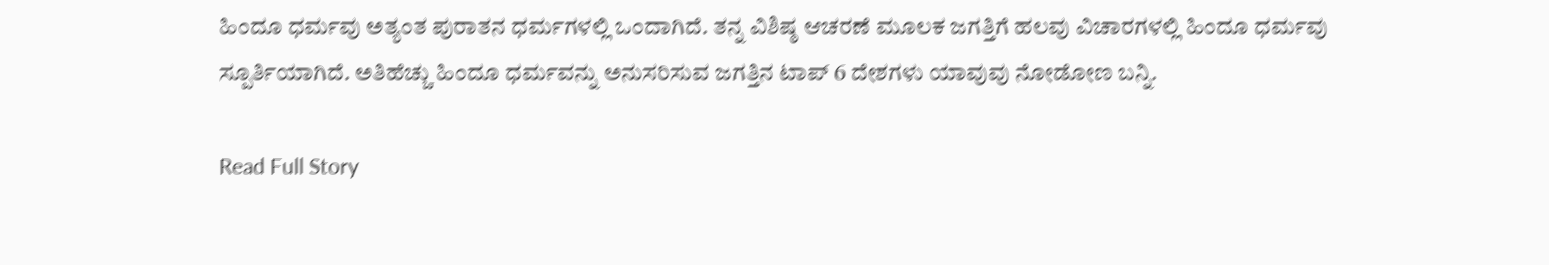ಹಿಂದೂ ಧರ್ಮವು ಅತ್ಯಂತ ಪುರಾತನ ಧರ್ಮಗಳಲ್ಲಿ ಒಂದಾಗಿದೆ. ತನ್ನ ವಿಶಿಷ್ಠ ಆಚರಣೆ ಮೂಲಕ ಜಗತ್ತಿಗೆ ಹಲವು ವಿಚಾರಗಳಲ್ಲಿ ಹಿಂದೂ ಧರ್ಮವು ಸ್ಪೂರ್ತಿಯಾಗಿದೆ. ಅತಿಹೆಚ್ಚು ಹಿಂದೂ ಧರ್ಮವನ್ನು ಅನುಸರಿಸುವ ಜಗತ್ತಿನ ಟಾಪ್ 6 ದೇಶಗಳು ಯಾವುವು ನೋಡೋಣ ಬನ್ನಿ.

Read Full Story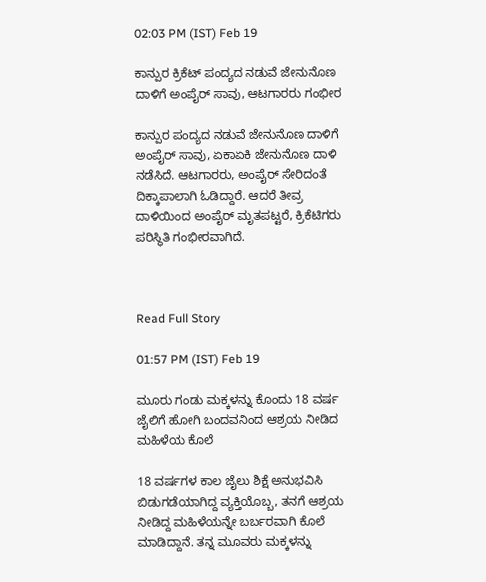02:03 PM (IST) Feb 19

ಕಾನ್ಪುರ ಕ್ರಿಕೆಟ್ ಪಂದ್ಯದ ನಡುವೆ ಜೇನುನೊಣ ದಾಳಿಗೆ ಅಂಪೈರ್ ಸಾವು, ಆಟಗಾರರು ಗಂಭೀರ

ಕಾನ್ಪುರ ಪಂದ್ಯದ ನಡುವೆ ಜೇನುನೊಣ ದಾಳಿಗೆ ಅಂಪೈರ್ ಸಾವು, ಏಕಾಏಕಿ ಜೇನುನೊಣ ದಾಳಿ ನಡೆಸಿದೆ. ಆಟಗಾರರು, ಅಂಪೈರ್ ಸೇರಿದಂತೆ ದಿಕ್ಕಾಪಾಲಾಗಿ ಓಡಿದ್ದಾರೆ. ಆದರೆ ತೀವ್ರ ದಾಳಿಯಿಂದ ಅಂಪೈರ್ ಮೃತಪಟ್ಟರೆ, ಕ್ರಿಕೆಟಿಗರು ಪರಿಸ್ಥಿತಿ ಗಂಭೀರವಾಗಿದೆ.



Read Full Story

01:57 PM (IST) Feb 19

ಮೂರು ಗಂಡು ಮಕ್ಕಳನ್ನು ಕೊಂದು 18 ವರ್ಷ ಜೈಲಿಗೆ ಹೋಗಿ ಬಂದವನಿಂದ ಆಶ್ರಯ ನೀಡಿದ ಮಹಿಳೆಯ ಕೊಲೆ

18 ವರ್ಷಗಳ ಕಾಲ ಜೈಲು ಶಿಕ್ಷೆ ಅನುಭವಿಸಿ ಬಿಡುಗಡೆಯಾಗಿದ್ದ ವ್ಯಕ್ತಿಯೊಬ್ಬ, ತನಗೆ ಆಶ್ರಯ ನೀಡಿದ್ದ ಮಹಿಳೆಯನ್ನೇ ಬರ್ಬರವಾಗಿ ಕೊಲೆ ಮಾಡಿದ್ದಾನೆ. ತನ್ನ ಮೂವರು ಮಕ್ಕಳನ್ನು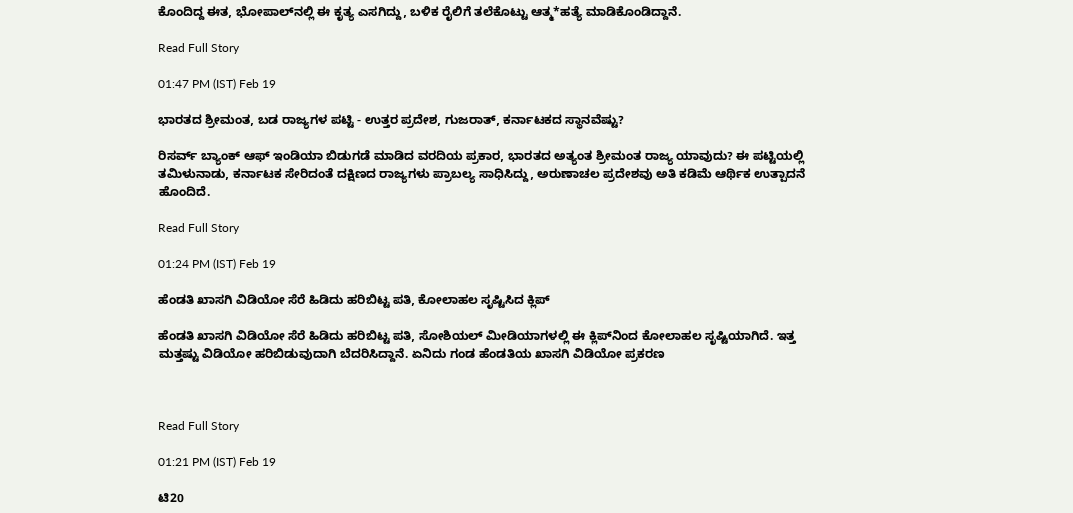ಕೊಂದಿದ್ದ ಈತ, ಭೋಪಾಲ್‌ನಲ್ಲಿ ಈ ಕೃತ್ಯ ಎಸಗಿದ್ದು, ಬಳಿಕ ರೈಲಿಗೆ ತಲೆಕೊಟ್ಟು ಆತ್ಮ*ಹತ್ಯೆ ಮಾಡಿಕೊಂಡಿದ್ದಾನೆ.

Read Full Story

01:47 PM (IST) Feb 19

ಭಾರತದ ಶ್ರೀಮಂತ, ಬಡ ರಾಜ್ಯಗಳ ಪಟ್ಟಿ - ಉತ್ತರ ಪ್ರದೇಶ, ಗುಜರಾತ್, ಕರ್ನಾಟಕದ ಸ್ಥಾನವೆಷ್ಟು?

ರಿಸರ್ವ್ ಬ್ಯಾಂಕ್ ಆಫ್ ಇಂಡಿಯಾ ಬಿಡುಗಡೆ ಮಾಡಿದ ವರದಿಯ ಪ್ರಕಾರ, ಭಾರತದ ಅತ್ಯಂತ ಶ್ರೀಮಂತ ರಾಜ್ಯ ಯಾವುದು? ಈ ಪಟ್ಟಿಯಲ್ಲಿ ತಮಿಳುನಾಡು, ಕರ್ನಾಟಕ ಸೇರಿದಂತೆ ದಕ್ಷಿಣದ ರಾಜ್ಯಗಳು ಪ್ರಾಬಲ್ಯ ಸಾಧಿಸಿದ್ದು, ಅರುಣಾಚಲ ಪ್ರದೇಶವು ಅತಿ ಕಡಿಮೆ ಆರ್ಥಿಕ ಉತ್ಪಾದನೆ ಹೊಂದಿದೆ.

Read Full Story

01:24 PM (IST) Feb 19

ಹೆಂಡತಿ ಖಾಸಗಿ ವಿಡಿಯೋ ಸೆರೆ ಹಿಡಿದು ಹರಿಬಿಟ್ಟ ಪತಿ, ಕೋಲಾಹಲ ಸೃಷ್ಟಿಸಿದ ಕ್ಲಿಪ್

ಹೆಂಡತಿ ಖಾಸಗಿ ವಿಡಿಯೋ ಸೆರೆ ಹಿಡಿದು ಹರಿಬಿಟ್ಟ ಪತಿ, ಸೋಶಿಯಲ್ ಮೀಡಿಯಾಗಳಲ್ಲಿ ಈ ಕ್ಲಿಪ್‌ನಿಂದ ಕೋಲಾಹಲ ಸೃಷ್ಟಿಯಾಗಿದೆ. ಇತ್ತ ಮತ್ತಷ್ಟು ವಿಡಿಯೋ ಹರಿಬಿಡುವುದಾಗಿ ಬೆದರಿಸಿದ್ದಾನೆ. ಏನಿದು ಗಂಡ ಹೆಂಡತಿಯ ಖಾಸಗಿ ವಿಡಿಯೋ ಪ್ರಕರಣ



Read Full Story

01:21 PM (IST) Feb 19

ಟಿ20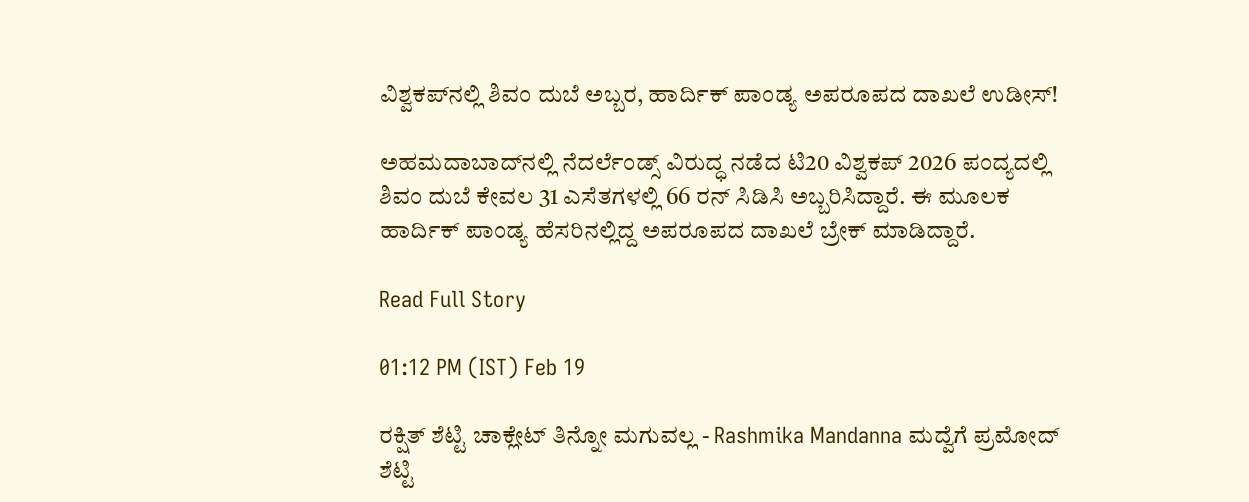ವಿಶ್ವಕಪ್‌ನಲ್ಲಿ ಶಿವಂ ದುಬೆ ಅಬ್ಬರ, ಹಾರ್ದಿಕ್ ಪಾಂಡ್ಯ ಅಪರೂಪದ ದಾಖಲೆ ಉಡೀಸ್!

ಅಹಮದಾಬಾದ್‌ನಲ್ಲಿ ನೆದರ್ಲೆಂಡ್ಸ್ ವಿರುದ್ಧ ನಡೆದ ಟಿ20 ವಿಶ್ವಕಪ್ 2026 ಪಂದ್ಯದಲ್ಲಿ ಶಿವಂ ದುಬೆ ಕೇವಲ 31 ಎಸೆತಗಳಲ್ಲಿ 66 ರನ್ ಸಿಡಿಸಿ ಅಬ್ಬರಿಸಿದ್ದಾರೆ. ಈ ಮೂಲಕ ಹಾರ್ದಿಕ್ ಪಾಂಡ್ಯ ಹೆಸರಿನಲ್ಲಿದ್ದ ಅಪರೂಪದ ದಾಖಲೆ ಬ್ರೇಕ್ ಮಾಡಿದ್ದಾರೆ.

Read Full Story

01:12 PM (IST) Feb 19

ರಕ್ಷಿತ್ ಶೆಟ್ಟಿ ಚಾಕ್ಲೇಟ್ ತಿನ್ನೋ ಮಗುವಲ್ಲ - Rashmika Mandanna ಮದ್ವೆಗೆ ಪ್ರಮೋದ್ ಶೆಟ್ಟಿ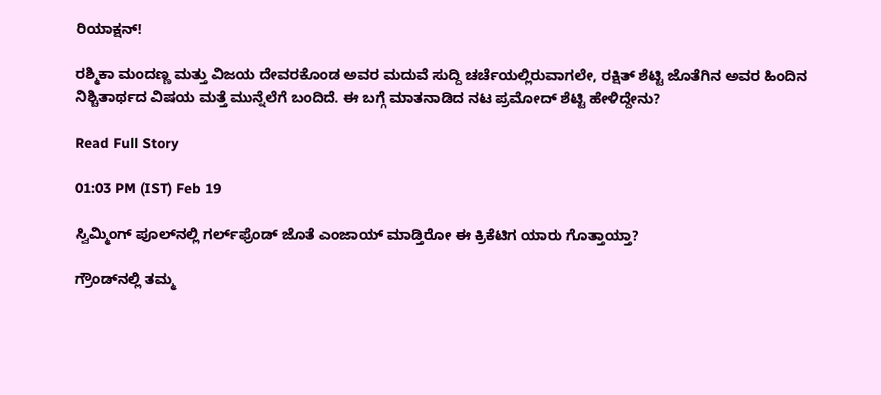ರಿಯಾಕ್ಷನ್!

ರಶ್ಮಿಕಾ ಮಂದಣ್ಣ ಮತ್ತು ವಿಜಯ ದೇವರಕೊಂಡ ಅವರ ಮದುವೆ ಸುದ್ದಿ ಚರ್ಚೆಯಲ್ಲಿರುವಾಗಲೇ, ರಕ್ಷಿತ್ ಶೆಟ್ಟಿ ಜೊತೆಗಿನ ಅವರ ಹಿಂದಿನ ನಿಶ್ಚಿತಾರ್ಥದ ವಿಷಯ ಮತ್ತೆ ಮುನ್ನೆಲೆಗೆ ಬಂದಿದೆ. ಈ ಬಗ್ಗೆ ಮಾತನಾಡಿದ ನಟ ಪ್ರಮೋದ್ ಶೆಟ್ಟಿ ಹೇಳಿದ್ದೇನು?

Read Full Story

01:03 PM (IST) Feb 19

ಸ್ವಿಮ್ಮಿಂಗ್ ಪೂಲ್‌ನಲ್ಲಿ ಗರ್ಲ್‌ಫ್ರೆಂಡ್‌ ಜೊತೆ ಎಂಜಾಯ್ ಮಾಡ್ತಿರೋ ಈ ಕ್ರಿಕೆಟಿಗ ಯಾರು ಗೊತ್ತಾಯ್ತಾ?

ಗ್ರೌಂಡ್‌ನಲ್ಲಿ ತಮ್ಮ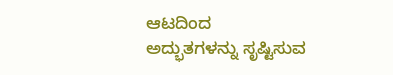ಆಟದಿಂದ ಅದ್ಭುತಗಳನ್ನು ಸೃಷ್ಟಿಸುವ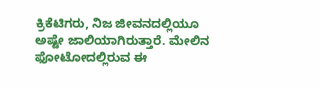ಕ್ರಿಕೆಟಿಗರು, ನಿಜ ಜೀವನದಲ್ಲಿಯೂ ಅಷ್ಟೇ ಜಾಲಿಯಾಗಿರುತ್ತಾರೆ. ಮೇಲಿನ ಫೋಟೋದಲ್ಲಿರುವ ಈ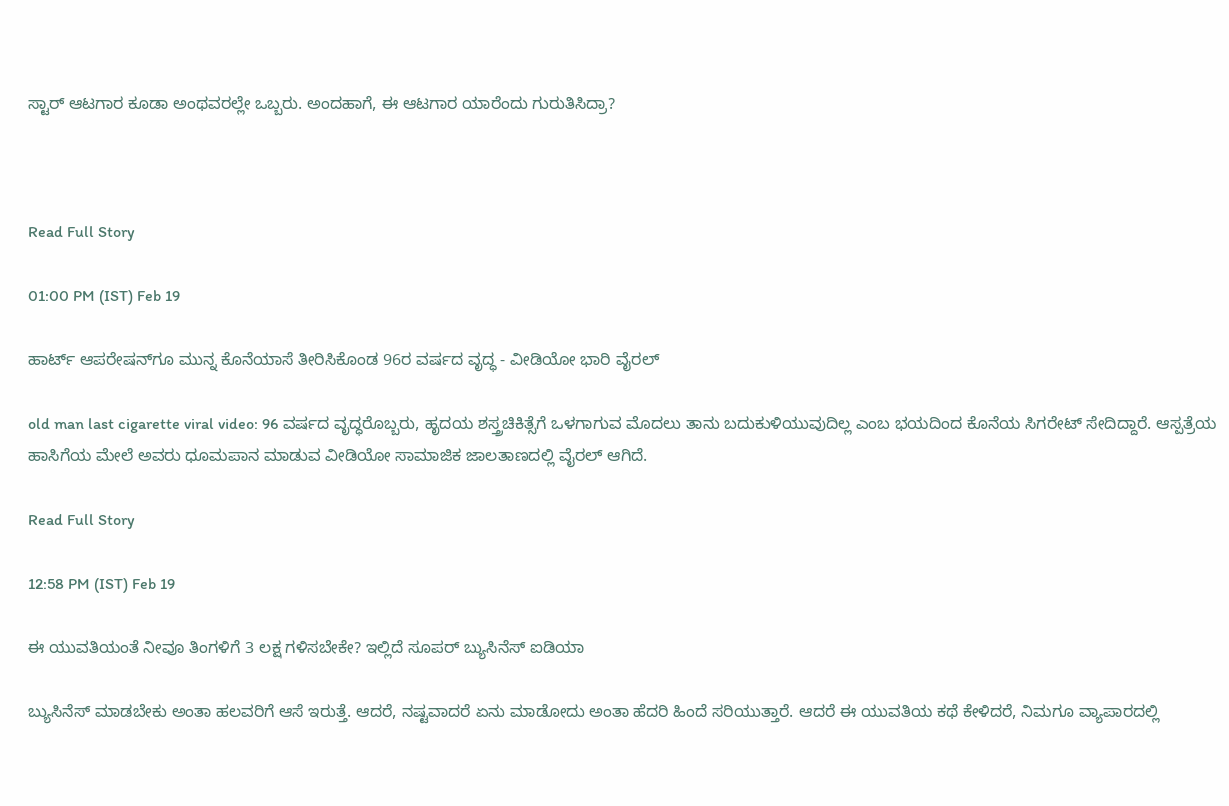ಸ್ಟಾರ್ ಆಟಗಾರ ಕೂಡಾ ಅಂಥವರಲ್ಲೇ ಒಬ್ಬರು. ಅಂದಹಾಗೆ, ಈ ಆಟಗಾರ ಯಾರೆಂದು ಗುರುತಿಸಿದ್ರಾ?



Read Full Story

01:00 PM (IST) Feb 19

ಹಾರ್ಟ್ ಆಪರೇಷನ್‌ಗೂ ಮುನ್ನ ಕೊನೆಯಾಸೆ ತೀರಿಸಿಕೊಂಡ 96ರ ವರ್ಷದ ವೃದ್ಧ - ವೀಡಿಯೋ ಭಾರಿ ವೈರಲ್

old man last cigarette viral video: 96 ವರ್ಷದ ವೃದ್ಧರೊಬ್ಬರು, ಹೃದಯ ಶಸ್ತ್ರಚಿಕಿತ್ಸೆಗೆ ಒಳಗಾಗುವ ಮೊದಲು ತಾನು ಬದುಕುಳಿಯುವುದಿಲ್ಲ ಎಂಬ ಭಯದಿಂದ ಕೊನೆಯ ಸಿಗರೇಟ್ ಸೇದಿದ್ದಾರೆ. ಆಸ್ಪತ್ರೆಯ ಹಾಸಿಗೆಯ ಮೇಲೆ ಅವರು ಧೂಮಪಾನ ಮಾಡುವ ವೀಡಿಯೋ ಸಾಮಾಜಿಕ ಜಾಲತಾಣದಲ್ಲಿ ವೈರಲ್ ಆಗಿದೆ.

Read Full Story

12:58 PM (IST) Feb 19

ಈ ಯುವತಿಯಂತೆ ನೀವೂ ತಿಂಗಳಿಗೆ 3 ಲಕ್ಷ ಗಳಿಸಬೇಕೇ? ಇಲ್ಲಿದೆ ಸೂಪರ್ ಬ್ಯುಸಿನೆಸ್ ಐಡಿಯಾ

ಬ್ಯುಸಿನೆಸ್ ಮಾಡಬೇಕು ಅಂತಾ ಹಲವರಿಗೆ ಆಸೆ ಇರುತ್ತೆ. ಆದರೆ, ನಷ್ಟವಾದರೆ ಏನು ಮಾಡೋದು ಅಂತಾ ಹೆದರಿ ಹಿಂದೆ ಸರಿಯುತ್ತಾರೆ. ಆದರೆ ಈ ಯುವತಿಯ ಕಥೆ ಕೇಳಿದರೆ, ನಿಮಗೂ ವ್ಯಾಪಾರದಲ್ಲಿ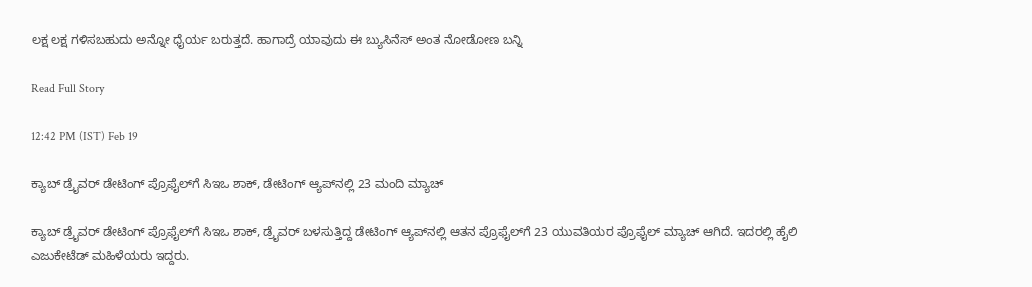ಲಕ್ಷ ಲಕ್ಷ ಗಳಿಸಬಹುದು ಅನ್ನೋ ಧೈರ್ಯ ಬರುತ್ತದೆ. ಹಾಗಾದ್ರೆ ಯಾವುದು ಈ ಬ್ಯುಸಿನೆಸ್ ಅಂತ ನೋಡೋಣ ಬನ್ನಿ

Read Full Story

12:42 PM (IST) Feb 19

ಕ್ಯಾಬ್ ಡ್ರೈವರ್ ಡೇಟಿಂಗ್ ಪ್ರೊಫೈಲ್‌ಗೆ ಸಿಇಒ ಶಾಕ್, ಡೇಟಿಂಗ್ ಆ್ಯಪ್‌ನಲ್ಲಿ 23 ಮಂದಿ ಮ್ಯಾಚ್

ಕ್ಯಾಬ್ ಡ್ರೈವರ್ ಡೇಟಿಂಗ್ ಪ್ರೊಫೈಲ್‌ಗೆ ಸಿಇಒ ಶಾಕ್, ಡ್ರೈವರ್ ಬಳಸುತ್ತಿದ್ದ ಡೇಟಿಂಗ್ ಆ್ಯಪ್‌ನಲ್ಲಿ ಆತನ ಪ್ರೊಫೈಲ್‌ಗೆ 23 ಯುವತಿಯರ ಪ್ರೊಫೈಲ್ ಮ್ಯಾಚ್ ಆಗಿದೆ. ಇದರಲ್ಲಿ ಹೈಲಿ ಎಜುಕೇಟೆಡ್ ಮಹಿಳೆಯರು ಇದ್ದರು.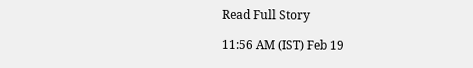Read Full Story

11:56 AM (IST) Feb 19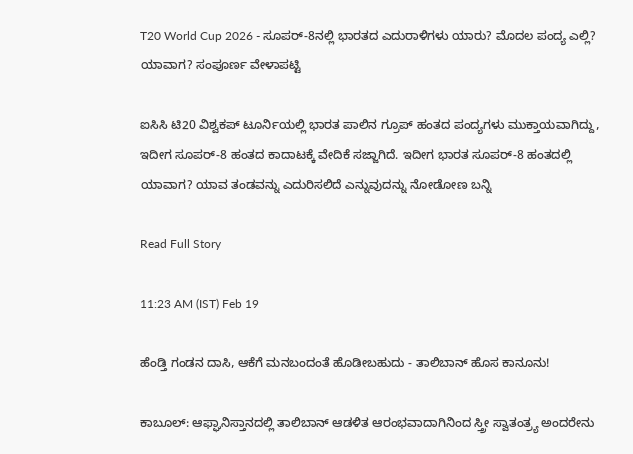T20 World Cup 2026 - ಸೂಪರ್‌-8ನಲ್ಲಿ ಭಾರತದ ಎದುರಾಳಿಗಳು ಯಾರು? ಮೊದಲ ಪಂದ್ಯ ಎಲ್ಲಿ? ಯಾವಾಗ? ಸಂಪೂರ್ಣ ವೇಳಾಪಟ್ಟಿ

ಐಸಿಸಿ ಟಿ20 ವಿಶ್ವಕಪ್ ಟೂರ್ನಿಯಲ್ಲಿ ಭಾರತ ಪಾಲಿನ ಗ್ರೂಪ್‌ ಹಂತದ ಪಂದ್ಯಗಳು ಮುಕ್ತಾಯವಾಗಿದ್ದು, ಇದೀಗ ಸೂಪರ್-8 ಹಂತದ ಕಾದಾಟಕ್ಕೆ ವೇದಿಕೆ ಸಜ್ಜಾಗಿದೆ. ಇದೀಗ ಭಾರತ ಸೂಪರ್-8 ಹಂತದಲ್ಲಿ ಯಾವಾಗ? ಯಾವ ತಂಡವನ್ನು ಎದುರಿಸಲಿದೆ ಎನ್ನುವುದನ್ನು ನೋಡೋಣ ಬನ್ನಿ

Read Full Story

11:23 AM (IST) Feb 19

ಹೆಂಡ್ತಿ ಗಂಡನ ದಾಸಿ, ಆಕೆಗೆ ಮನಬಂದಂತೆ ಹೊಡೀಬಹುದು - ತಾಲಿಬಾನ್ ಹೊಸ ಕಾನೂನು!

ಕಾಬೂಲ್: ಆಫ್ಘಾನಿಸ್ತಾನದಲ್ಲಿ ತಾಲಿಬಾನ್ ಆಡಳಿತ ಆರಂಭವಾದಾಗಿನಿಂದ ಸ್ತ್ರೀ ಸ್ವಾತಂತ್ರ್ಯ ಅಂದರೇನು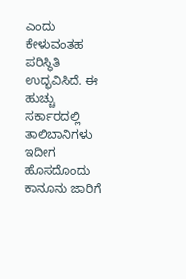ಎಂದು ಕೇಳುವಂತಹ ಪರಿಸ್ಥಿತಿ ಉದ್ಭವಿಸಿದೆ. ಈ ಹುಚ್ಚು ಸರ್ಕಾರದಲ್ಲಿ ತಾಲಿಬಾನಿಗಳು ಇದೀಗ ಹೊಸದೊಂದು ಕಾನೂನು ಜಾರಿಗೆ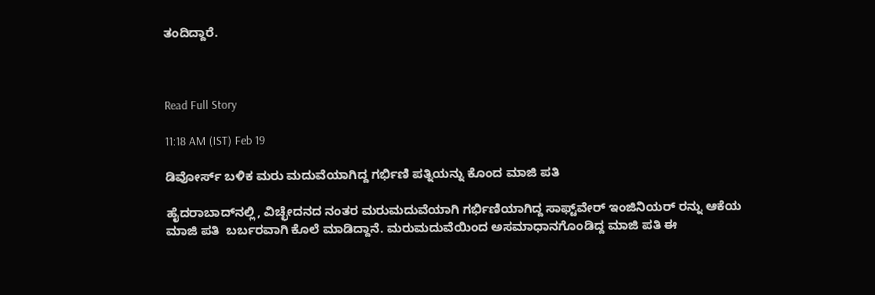ತಂದಿದ್ದಾರೆ.



Read Full Story

11:18 AM (IST) Feb 19

ಡಿವೋರ್ಸ್ ಬಳಿಕ ಮರು ಮದುವೆಯಾಗಿದ್ದ ಗರ್ಭಿಣಿ ಪತ್ನಿಯನ್ನು ಕೊಂದ ಮಾಜಿ ಪತಿ

ಹೈದರಾಬಾದ್‌ನಲ್ಲಿ, ವಿಚ್ಛೇದನದ ನಂತರ ಮರುಮದುವೆಯಾಗಿ ಗರ್ಭಿಣಿಯಾಗಿದ್ದ ಸಾಫ್ಟ್‌ವೇರ್ ಇಂಜಿನಿಯರ್ ರನ್ನು ಆಕೆಯ ಮಾಜಿ ಪತಿ  ಬರ್ಬರವಾಗಿ ಕೊಲೆ ಮಾಡಿದ್ದಾನೆ. ಮರುಮದುವೆಯಿಂದ ಅಸಮಾಧಾನಗೊಂಡಿದ್ದ ಮಾಜಿ ಪತಿ ಈ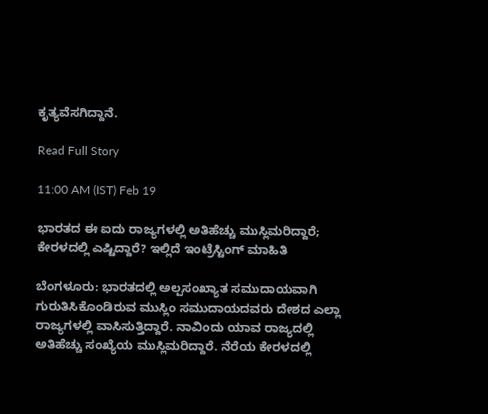ಕೃತ್ಯವೆಸಗಿದ್ದಾನೆ.

Read Full Story

11:00 AM (IST) Feb 19

ಭಾರತದ ಈ ಐದು ರಾಜ್ಯಗಳಲ್ಲಿ ಅತಿಹೆಚ್ಚು ಮುಸ್ಲಿಮರಿದ್ದಾರೆ; ಕೇರಳದಲ್ಲಿ ಎಷ್ಟಿದ್ದಾರೆ? ಇಲ್ಲಿದೆ ಇಂಟ್ರೆಸ್ಟಿಂಗ್ ಮಾಹಿತಿ

ಬೆಂಗಳೂರು: ಭಾರತದಲ್ಲಿ ಅಲ್ಪಸಂಖ್ಯಾತ ಸಮುದಾಯವಾಗಿ ಗುರುತಿಸಿಕೊಂಡಿರುವ ಮುಸ್ಲಿಂ ಸಮುದಾಯದವರು ದೇಶದ ಎಲ್ಲಾ ರಾಜ್ಯಗಳಲ್ಲಿ ವಾಸಿಸುತ್ತಿದ್ದಾರೆ. ನಾವಿಂದು ಯಾವ ರಾಜ್ಯದಲ್ಲಿ ಅತಿಹೆಚ್ಚು ಸಂಖ್ಯೆಯ ಮುಸ್ಲಿಮರಿದ್ದಾರೆ. ನೆರೆಯ ಕೇರಳದಲ್ಲಿ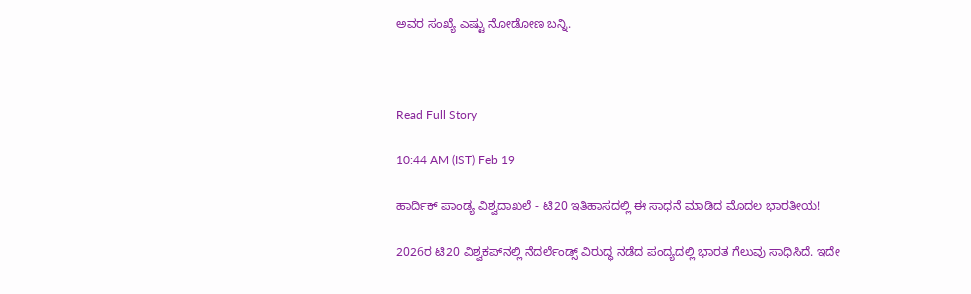ಅವರ ಸಂಖ್ಯೆ ಎಷ್ಟು ನೋಡೋಣ ಬನ್ನಿ.



Read Full Story

10:44 AM (IST) Feb 19

ಹಾರ್ದಿಕ್ ಪಾಂಡ್ಯ ವಿಶ್ವದಾಖಲೆ - ಟಿ20 ಇತಿಹಾಸದಲ್ಲಿ ಈ ಸಾಧನೆ ಮಾಡಿದ ಮೊದಲ ಭಾರತೀಯ!

2026ರ ಟಿ20 ವಿಶ್ವಕಪ್‌ನಲ್ಲಿ ನೆದರ್ಲೆಂಡ್ಸ್ ವಿರುದ್ಧ ನಡೆದ ಪಂದ್ಯದಲ್ಲಿ ಭಾರತ ಗೆಲುವು ಸಾಧಿಸಿದೆ. ಇದೇ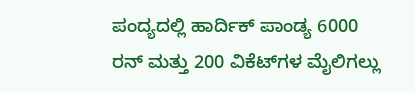ಪಂದ್ಯದಲ್ಲಿ ಹಾರ್ದಿಕ್ ಪಾಂಡ್ಯ 6000 ರನ್ ಮತ್ತು 200 ವಿಕೆಟ್‌ಗಳ ಮೈಲಿಗಲ್ಲು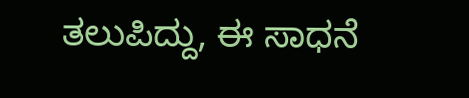ತಲುಪಿದ್ದು, ಈ ಸಾಧನೆ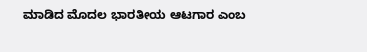ಮಾಡಿದ ಮೊದಲ ಭಾರತೀಯ ಆಟಗಾರ ಎಂಬ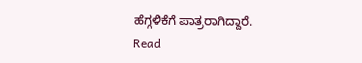ಹೆಗ್ಗಳಿಕೆಗೆ ಪಾತ್ರರಾಗಿದ್ದಾರೆ.
Read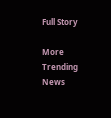Full Story

More Trending News